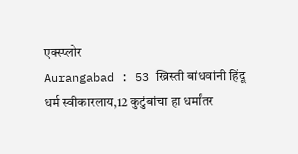एक्स्प्लोर
Aurangabad : 53 ख्रिस्ती बांधवांनी हिंदू धर्म स्वीकारलाय,12 कुटुंबांचा हा धर्मांतर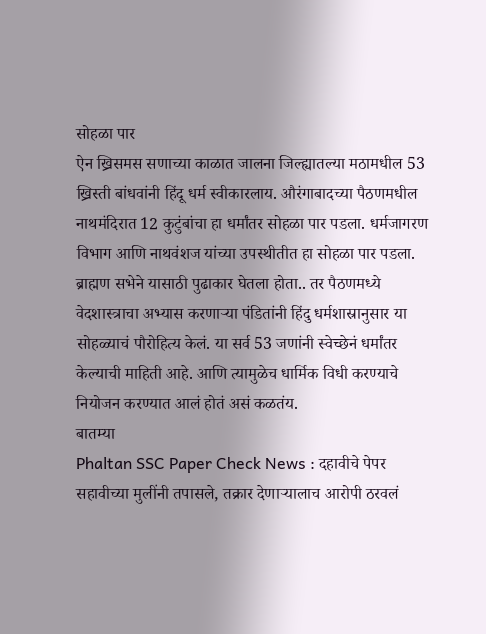सोहळा पार
ऐन ख्रिसमस सणाच्या काळात जालना जिल्ह्यातल्या मठामधील 53 ख्रिस्ती बांधवांनी हिंदू धर्म स्वीकारलाय. औरंगाबादच्या पैठणमधील नाथमंदिरात 12 कुटुंबांचा हा धर्मांतर सोहळा पार पडला. धर्मजागरण विभाग आणि नाथवंशज यांच्या उपस्थीतीत हा सोहळा पार पडला. ब्राह्मण सभेने यासाठी पुढाकार घेतला होता.. तर पैठणमध्ये वेदशास्त्राचा अभ्यास करणाऱ्या पंडितांनी हिंदु धर्मशास्रानुसार या सोहळ्याचं पौरोहित्य केलं. या सर्व 53 जणांनी स्वेच्छेनं धर्मांतर केल्याची माहिती आहे. आणि त्यामुळेच धार्मिक विधी करण्याचे नियोजन करण्यात आलं होतं असं कळतंय.
बातम्या
Phaltan SSC Paper Check News : दहावीचे पेपर सहावीच्या मुलींनी तपासले, तक्रार देणाऱ्यालाच आरोपी ठरवलं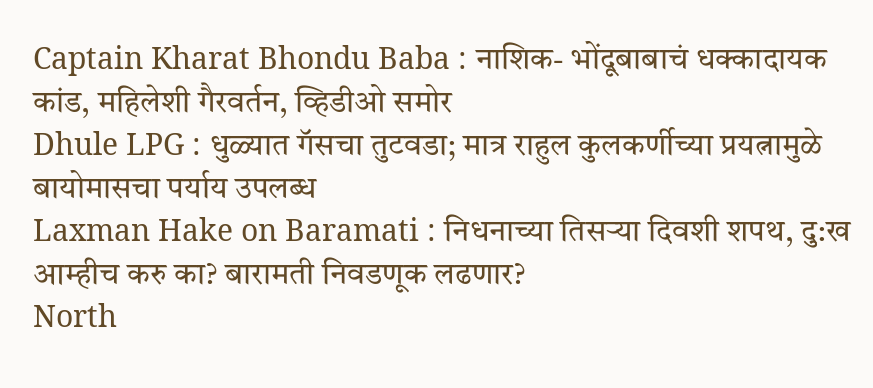Captain Kharat Bhondu Baba : नाशिक- भोंदूबाबाचं धक्कादायक कांड, महिलेशी गैरवर्तन, व्हिडीओ समोर
Dhule LPG : धुळ्यात गॅसचा तुटवडा; मात्र राहुल कुलकर्णीच्या प्रयत्नामुळे बायोमासचा पर्याय उपलब्ध
Laxman Hake on Baramati : निधनाच्या तिसऱ्या दिवशी शपथ, दु:ख आम्हीच करु का? बारामती निवडणूक लढणार?
North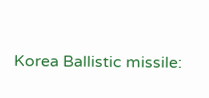Korea Ballistic missile: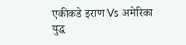एकीकडे इराण Vs अमेरिका युद्ध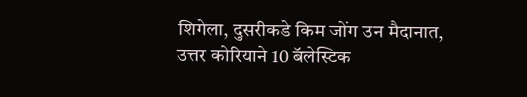शिगेला, दुसरीकडे किम जोंग उन मैदानात, उत्तर कोरियाने 10 बॅलेस्टिक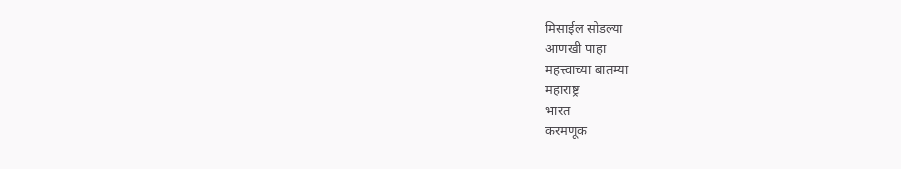मिसाईल सोडल्या
आणखी पाहा
महत्त्वाच्या बातम्या
महाराष्ट्र
भारत
करमणूक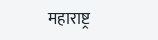महाराष्ट्र